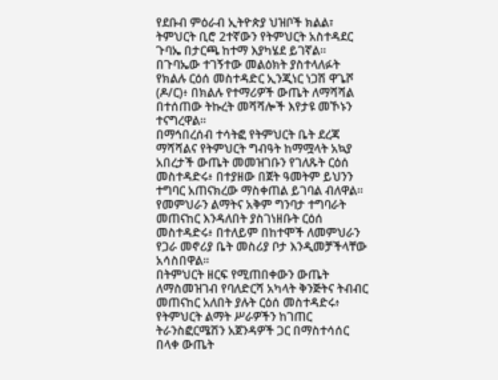የደቡብ ምዕራብ ኢትዮጵያ ህዝቦች ክልል፣ ትምህርት ቢሮ 2ተኛውን የትምህርት አስተዳደር ጉባኤ በታርጫ ከተማ እያካሄደ ይገኛል።
በጉባኤው ተገኝተው መልዕክት ያስተላለፉት የክልሉ ርዕሰ መስተዳድር ኢንጂነር ነጋሽ ዋጌሾ (ዶ/ር)፥ በክልሉ የተማሪዎች ውጤት ለማሻሻል በተሰጠው ትኩረት መሻሻሎች እየታዩ መኾኑን ተናግረዋል።
በማኅበረሰብ ተሳትፎ የትምህርት ቤት ደረጃ ማሻሻልና የትምህርት ግብዓት ከማሟላት አኳያ አበረታች ውጤት መመዝገቡን የገለጹት ርዕሰ መስተዳድሩ፥ በተያዘው በጀት ዓመትም ይህንን ተግባር አጠናክረው ማስቀጠል ይገባል ብለዋል።
የመምህራን ልማትና አቅም ግንባታ ተግባራት መጠናከር እንዳለበት ያስገነዘቡት ርዕሰ መስተዳድሩ፥ በተለይም በከተሞች ለመምህራን የጋራ መኖሪያ ቤት መስሪያ ቦታ እንዲመቻችላቸው አሳስበዋል።
በትምህርት ዘርፍ የሚጠበቀውን ውጤት ለማስመዝገብ የባለድርሻ አካላት ቅንጅትና ትብብር መጠናከር አለበት ያሉት ርዕሰ መስተዳድሩ፥ የትምህርት ልማት ሥራዎችን ከገጠር ትራንስፎርሜሽን አጀንዳዎች ጋር በማስተሳሰር በላቀ ውጤት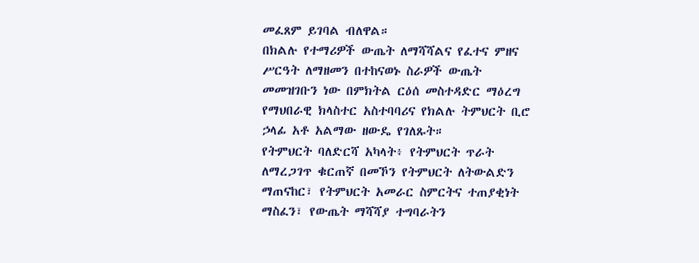መፈጸም ይገባል ብለዋል።
በክልሉ የተማሪዎች ውጤት ለማሻሻልና የፈተና ምዘና ሥርዓት ለማዘመን በተከናወኑ ስራዎች ውጤት መመዝገቡን ነው በምክትል ርዕሰ መስተዳድር ማዕረግ የማህበራዊ ክላስተር አስተባባሪና የክልሉ ትምህርት ቢሮ ኃላፊ አቶ አልማው ዘውዴ የገለጹት።
የትምህርት ባለድርሻ አካላት፥ የትምህርት ጥራት ለማረጋገጥ ቁርጠኛ በመኾን የትምህርት ለትውልድን ማጠናከር፣ የትምህርት አመራር ስምርትና ተጠያቂነት ማስፈን፣ የውጤት ማሻሻያ ተግባራትን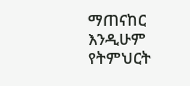ማጠናከር እንዲሁም የትምህርት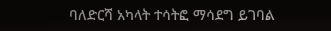ባለድርሻ አካላት ተሳትፎ ማሳደግ ይገባል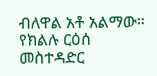ብለዋል አቶ አልማው።
የክልሉ ርዕሰ መስተዳድር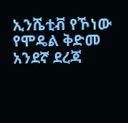ኢንሼቲቭ የኾነው የሞዴል ቅድመ አንደኛ ደረጃ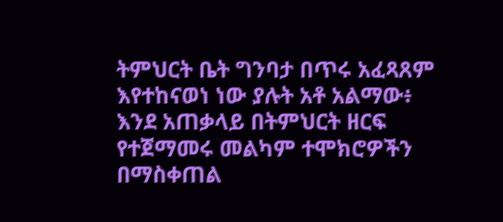ትምህርት ቤት ግንባታ በጥሩ አፈጻጸም እየተከናወነ ነው ያሉት አቶ አልማው፥ እንደ አጠቃላይ በትምህርት ዘርፍ የተጀማመሩ መልካም ተሞክሮዎችን በማስቀጠል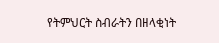የትምህርት ስብራትን በዘላቂነት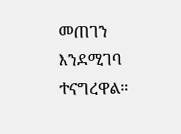መጠገን እንደሚገባ ተናግረዋል።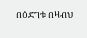በዕድገቱ በዛብህ